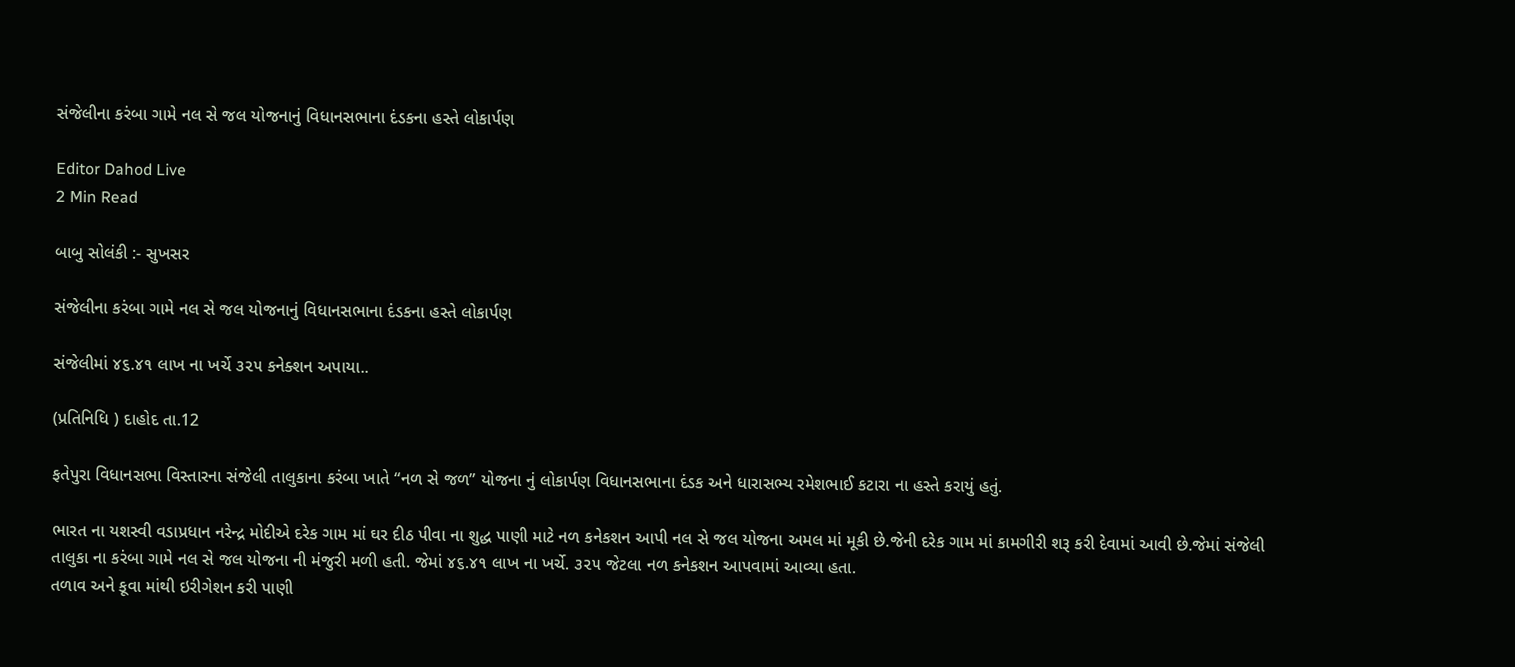સંજેલીના કરંબા ગામે નલ સે જલ યોજનાનું વિધાનસભાના દંડકના હસ્તે લોકાર્પણ

Editor Dahod Live
2 Min Read

બાબુ સોલંકી :- સુખસર

સંજેલીના કરંબા ગામે નલ સે જલ યોજનાનું વિધાનસભાના દંડકના હસ્તે લોકાર્પણ

સંજેલીમાં ૪૬.૪૧ લાખ ના ખર્ચે ૩૨૫ કનેક્શન અપાયા..

(પ્રતિનિધિ ) દાહોદ તા.12

ફતેપુરા વિધાનસભા વિસ્તારના સંજેલી તાલુકાના કરંબા ખાતે “નળ સે જળ” યોજના નું લોકાર્પણ વિધાનસભાના દંડક અને ધારાસભ્ય રમેશભાઈ કટારા ના હસ્તે કરાયું હતું.

ભારત ના યશસ્વી વડાપ્રધાન નરેન્દ્ર મોદીએ દરેક ગામ માં ઘર દીઠ પીવા ના શુદ્ધ પાણી માટે નળ કનેકશન આપી નલ સે જલ યોજના અમલ માં મૂકી છે.જેની દરેક ગામ માં કામગીરી શરૂ કરી દેવામાં આવી છે.જેમાં સંજેલી તાલુકા ના કરંબા ગામે નલ સે જલ યોજના ની મંજુરી મળી હતી. જેમાં ૪૬.૪૧ લાખ ના ખર્ચે. ૩૨૫ જેટલા નળ કનેકશન આપવામાં આવ્યા હતા.
તળાવ અને કૂવા માંથી ઇરીગેશન કરી પાણી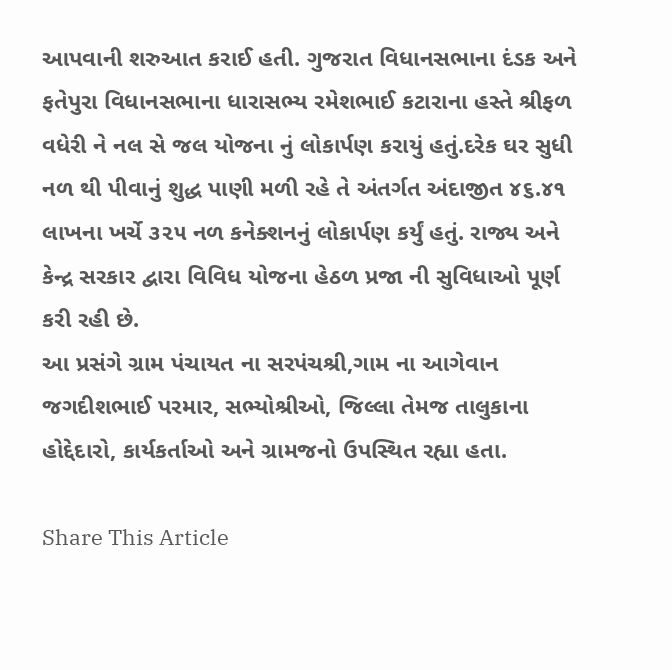આપવાની શરુઆત કરાઈ હતી. ગુજરાત વિધાનસભાના દંડક અને ફતેપુરા વિધાનસભાના ધારાસભ્ય રમેશભાઈ કટારાના હસ્તે શ્રીફળ વધેરી ને નલ સે જલ યોજના નું લોકાર્પણ કરાયું હતું.દરેક ઘર સુધી નળ થી પીવાનું શુદ્ધ પાણી મળી રહે તે અંતર્ગત અંદાજીત ૪૬.૪૧ લાખના ખર્ચે ૩૨૫ નળ કનેક્શનનું લોકાર્પણ કર્યું હતું. રાજ્ય અને કેન્દ્ર સરકાર દ્વારા વિવિધ યોજના હેઠળ પ્રજા ની સુવિધાઓ પૂર્ણ કરી રહી છે.
આ પ્રસંગે ગ્રામ પંચાયત ના સરપંચશ્રી,ગામ ના આગેવાન જગદીશભાઈ પરમાર, સભ્યોશ્રીઓ, જિલ્લા તેમજ તાલુકાના હોદ્દેદારો, કાર્યકર્તાઓ અને ગ્રામજનો ઉપસ્થિત રહ્યા હતા.

Share This Article